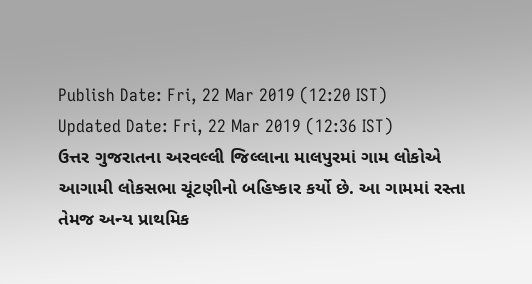Publish Date: Fri, 22 Mar 2019 (12:20 IST)
Updated Date: Fri, 22 Mar 2019 (12:36 IST)
ઉત્તર ગુજરાતના અરવલ્લી જિલ્લાના માલપુરમાં ગામ લોકોએ આગામી લોકસભા ચૂંટણીનો બહિષ્કાર કર્યો છે. આ ગામમાં રસ્તા તેમજ અન્ય પ્રાથમિક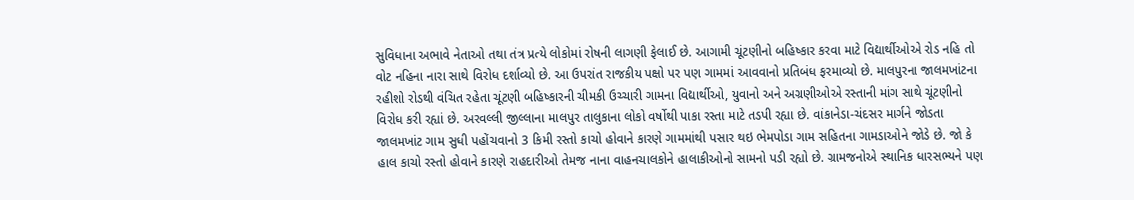સુવિધાના અભાવે નેતાઓ તથા તંત્ર પ્રત્યે લોકોમાં રોષની લાગણી ફેલાઈ છે. આગામી ચૂંટણીનો બહિષ્કાર કરવા માટે વિદ્યાર્થીઓએ રોડ નહિ તો વોટ નહિના નારા સાથે વિરોધ દર્શાવ્યો છે. આ ઉપરાંત રાજકીય પક્ષો પર પણ ગામમાં આવવાનો પ્રતિબંધ ફરમાવ્યો છે. માલપુરના જાલમખાંટના રહીશો રોડથી વંચિત રહેતા ચૂંટણી બહિષ્કારની ચીમકી ઉચ્ચારી ગામના વિદ્યાર્થીઓ, યુવાનો અને અગ્રણીઓએ રસ્તાની માંગ સાથે ચૂંટણીનો વિરોધ કરી રહ્યાં છે. અરવલ્લી જીલ્લાના માલપુર તાલુકાના લોકો વર્ષોથી પાકા રસ્તા માટે તડપી રહ્યા છે. વાંકાનેડા-ચંદસર માર્ગને જોડતા જાલમખાંટ ગામ સુધી પહોંચવાનો 3 કિમી રસ્તો કાચો હોવાને કારણે ગામમાંથી પસાર થઇ ભેમપોડા ગામ સહિતના ગામડાઓને જોડે છે. જો કે હાલ કાચો રસ્તો હોવાને કારણે રાહદારીઓ તેમજ નાના વાહનચાલકોને હાલાકીઓનો સામનો પડી રહ્યો છે. ગ્રામજનોએ સ્થાનિક ધારસભ્યને પણ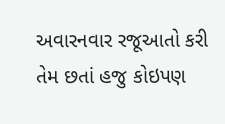અવારનવાર રજૂઆતો કરી તેમ છતાં હજુ કોઇપણ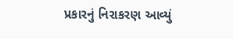પ્રકારનું નિરાકરણ આવ્યું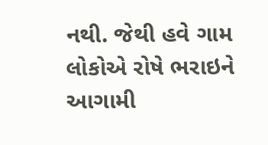નથી. જેથી હવે ગામ લોકોએ રોષે ભરાઇને આગામી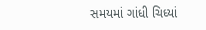સમયમાં ગાંધી ચિધ્યાં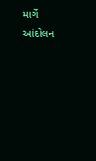માર્ગે આંદોલન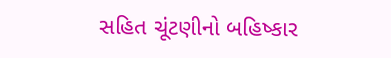સહિત ચૂંટણીનો બહિષ્કાર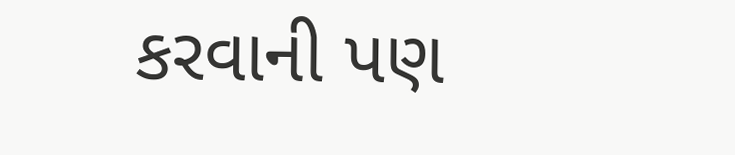કરવાની પણ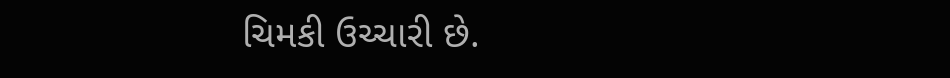ચિમકી ઉચ્ચારી છે.